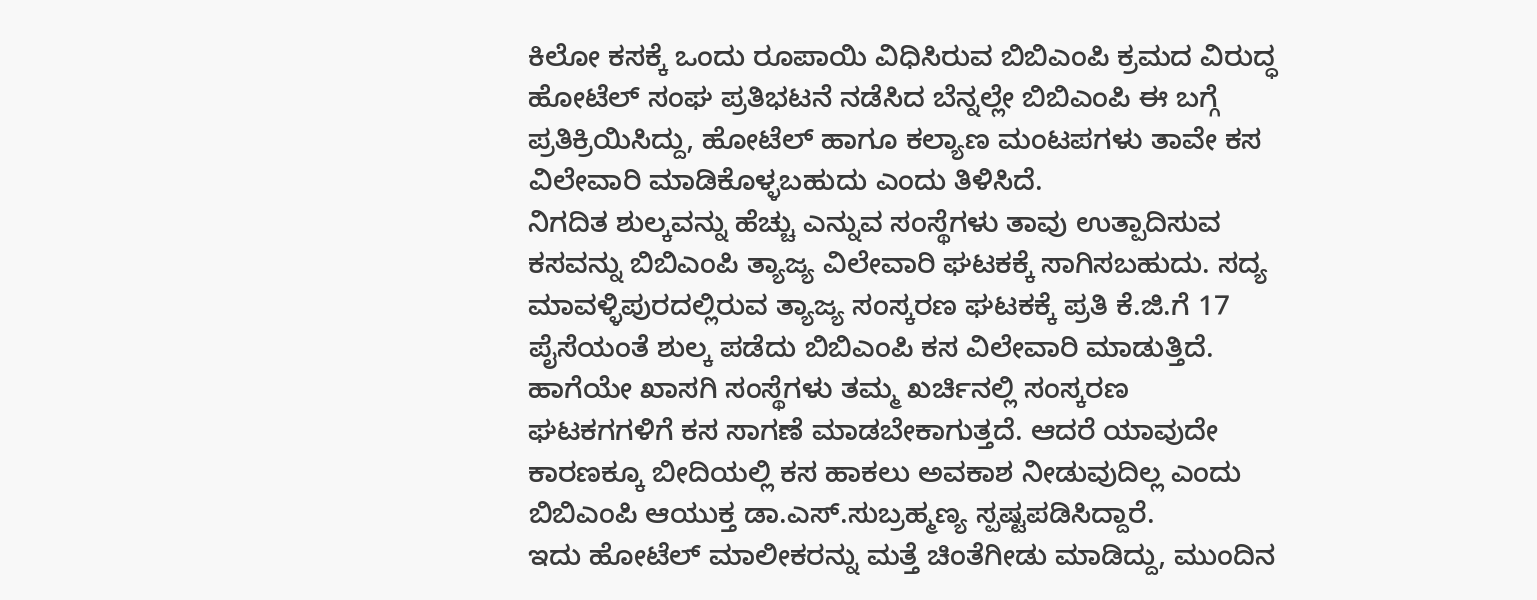ಕಿಲೋ ಕಸಕ್ಕೆ ಒಂದು ರೂಪಾಯಿ ವಿಧಿಸಿರುವ ಬಿಬಿಎಂಪಿ ಕ್ರಮದ ವಿರುದ್ಧ ಹೋಟೆಲ್ ಸಂಘ ಪ್ರತಿಭಟನೆ ನಡೆಸಿದ ಬೆನ್ನಲ್ಲೇ ಬಿಬಿಎಂಪಿ ಈ ಬಗ್ಗೆ ಪ್ರತಿಕ್ರಿಯಿಸಿದ್ದು, ಹೋಟೆಲ್ ಹಾಗೂ ಕಲ್ಯಾಣ ಮಂಟಪಗಳು ತಾವೇ ಕಸ ವಿಲೇವಾರಿ ಮಾಡಿಕೊಳ್ಳಬಹುದು ಎಂದು ತಿಳಿಸಿದೆ.
ನಿಗದಿತ ಶುಲ್ಕವನ್ನು ಹೆಚ್ಚು ಎನ್ನುವ ಸಂಸ್ಥೆಗಳು ತಾವು ಉತ್ಪಾದಿಸುವ ಕಸವನ್ನು ಬಿಬಿಎಂಪಿ ತ್ಯಾಜ್ಯ ವಿಲೇವಾರಿ ಘಟಕಕ್ಕೆ ಸಾಗಿಸಬಹುದು. ಸದ್ಯ ಮಾವಳ್ಳಿಪುರದಲ್ಲಿರುವ ತ್ಯಾಜ್ಯ ಸಂಸ್ಕರಣ ಘಟಕಕ್ಕೆ ಪ್ರತಿ ಕೆ.ಜಿ.ಗೆ 17 ಪೈಸೆಯಂತೆ ಶುಲ್ಕ ಪಡೆದು ಬಿಬಿಎಂಪಿ ಕಸ ವಿಲೇವಾರಿ ಮಾಡುತ್ತಿದೆ.
ಹಾಗೆಯೇ ಖಾಸಗಿ ಸಂಸ್ಥೆಗಳು ತಮ್ಮ ಖರ್ಚಿನಲ್ಲಿ ಸಂಸ್ಕರಣ ಘಟಕಗಗಳಿಗೆ ಕಸ ಸಾಗಣೆ ಮಾಡಬೇಕಾಗುತ್ತದೆ. ಆದರೆ ಯಾವುದೇ ಕಾರಣಕ್ಕೂ ಬೀದಿಯಲ್ಲಿ ಕಸ ಹಾಕಲು ಅವಕಾಶ ನೀಡುವುದಿಲ್ಲ ಎಂದು ಬಿಬಿಎಂಪಿ ಆಯುಕ್ತ ಡಾ.ಎಸ್.ಸುಬ್ರಹ್ಮಣ್ಯ ಸ್ಪಷ್ಟಪಡಿಸಿದ್ದಾರೆ.
ಇದು ಹೋಟೆಲ್ ಮಾಲೀಕರನ್ನು ಮತ್ತೆ ಚಿಂತೆಗೀಡು ಮಾಡಿದ್ದು, ಮುಂದಿನ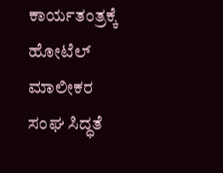ಕಾರ್ಯತಂತ್ರಕ್ಕೆ ಹೋಟೆಲ್ ಮಾಲೀಕರ ಸಂಘ ಸಿದ್ಧತೆ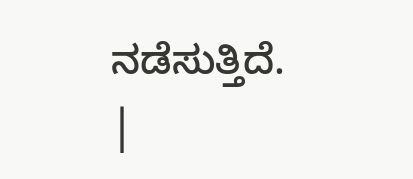ನಡೆಸುತ್ತಿದೆ.
|